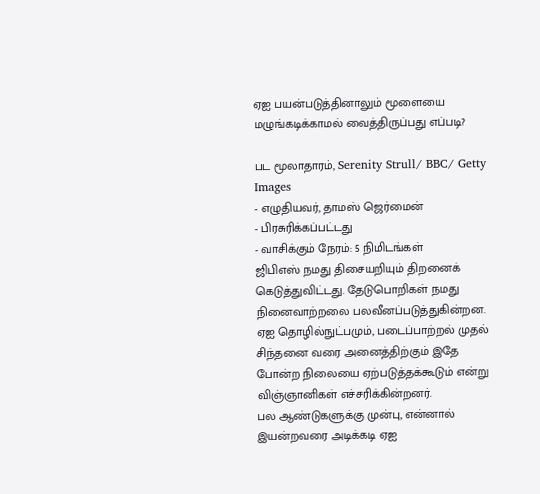ஏஐ பயன்படுத்தினாலும் மூளையை மழுங்கடிக்காமல் வைத்திருப்பது எப்படி?

பட மூலாதாரம், Serenity Strull/ BBC/ Getty Images
- எழுதியவர், தாமஸ் ஜெர்மைன்
- பிரசுரிக்கப்பட்டது
- வாசிக்கும் நேரம்: 5 நிமிடங்கள்
ஜிபிஎஸ் நமது திசையறியும் திறனைக் கெடுத்துவிட்டது. தேடுபொறிகள் நமது நினைவாற்றலை பலவீனப்படுத்துகின்றன. ஏஐ தொழில்நுட்பமும், படைப்பாற்றல் முதல் சிந்தனை வரை அனைத்திற்கும் இதே போன்ற நிலையை ஏற்படுத்தக்கூடும் என்று விஞ்ஞானிகள் எச்சரிக்கின்றனர்.
பல ஆண்டுகளுக்கு முன்பு, என்னால் இயன்றவரை அடிக்கடி ஏஐ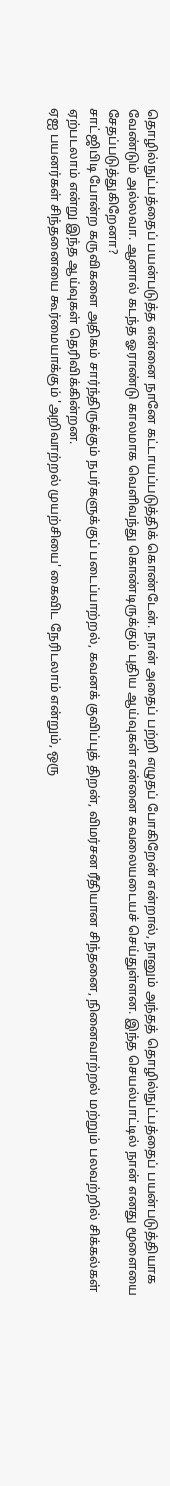தொழில்நுட்பத்தைப் பயன்படுத்த என்னை நானே கட்டாயப்படுத்திக் கொண்டேன். நான் அதைப் பற்றி எழுதப் போகிறேன் என்றால், நானும் அந்தத் தொழில்நுட்பத்தைப் பயன்படுத்தியாக வேண்டும் அல்லவா. ஆனால் கடந்த ஓராண்டு காலமாக வெளிவந்து கொண்டிருக்கும் புதிய ஆய்வுகள் என்னை கவலையடையச் செய்துள்ளன. இந்த செயல்பாட்டில் நான் எனது மூளையை சேதப்படுத்துகிறேனா?
சாட்ஜிபிடி போன்ற கருவிகளை அதிகம் சார்ந்திருக்கும் நபர்களுக்குப் படைப்பாற்றல், கவனக் குவிப்புத் திறன், விமர்சன ரீதியான சிந்தனை, நினைவாற்றல் மற்றும் பலவற்றில் சிக்கல்கள் ஏற்படலாம் என்று இந்த ஆய்வுகள் தெரிவிக்கின்றன.
ஏஐ பயனர்கள் சிந்தனையை கூர்மையாக்கும் 'அறிவாற்றல் முயற்சியை' கைவிட நேரிடலாம் என்றும், ஒரு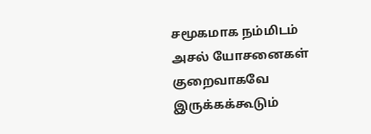சமூகமாக நம்மிடம் அசல் யோசனைகள் குறைவாகவே இருக்கக்கூடும்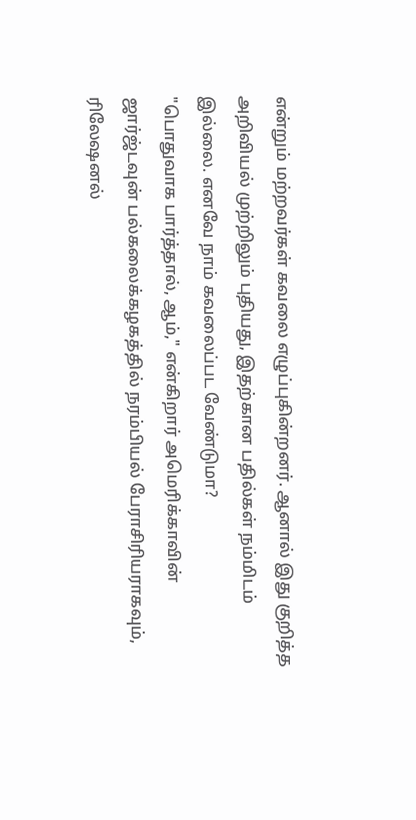என்றும் மற்றவர்கள் கவலை எழுப்புகின்றனர். ஆனால் இது குறித்த அறிவியல் முற்றிலும் புதியது, இதற்கான பதில்கள் நம்மிடம் இல்லை. எனவே நாம் கவலைப்பட வேண்டுமா?
"பொதுவாக பார்த்தால், ஆம்," என்கிறார் அமெரிக்காவின் ஜார்ஜ்டவுன் பல்கலைக்கழகத்தில் நரம்பியல் பேராசிரியராகவும், ரிலேஷனல்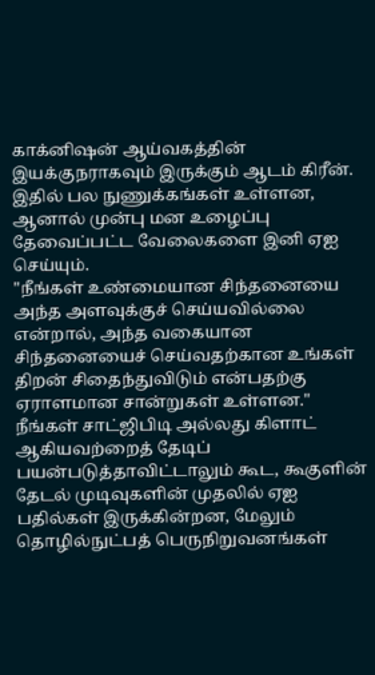காக்னிஷன் ஆய்வகத்தின் இயக்குநராகவும் இருக்கும் ஆடம் கிரீன்.
இதில் பல நுணுக்கங்கள் உள்ளன, ஆனால் முன்பு மன உழைப்பு தேவைப்பட்ட வேலைகளை இனி ஏஐ செய்யும்.
"நீங்கள் உண்மையான சிந்தனையை அந்த அளவுக்குச் செய்யவில்லை என்றால், அந்த வகையான சிந்தனையைச் செய்வதற்கான உங்கள் திறன் சிதைந்துவிடும் என்பதற்கு ஏராளமான சான்றுகள் உள்ளன."
நீங்கள் சாட்ஜிபிடி அல்லது கிளாட் ஆகியவற்றைத் தேடிப் பயன்படுத்தாவிட்டாலும் கூட, கூகுளின் தேடல் முடிவுகளின் முதலில் ஏஐ பதில்கள் இருக்கின்றன, மேலும் தொழில்நுட்பத் பெருநிறுவனங்கள்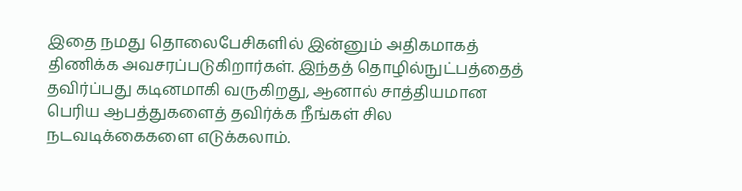இதை நமது தொலைபேசிகளில் இன்னும் அதிகமாகத் திணிக்க அவசரப்படுகிறார்கள். இந்தத் தொழில்நுட்பத்தைத் தவிர்ப்பது கடினமாகி வருகிறது, ஆனால் சாத்தியமான பெரிய ஆபத்துகளைத் தவிர்க்க நீங்கள் சில நடவடிக்கைகளை எடுக்கலாம்.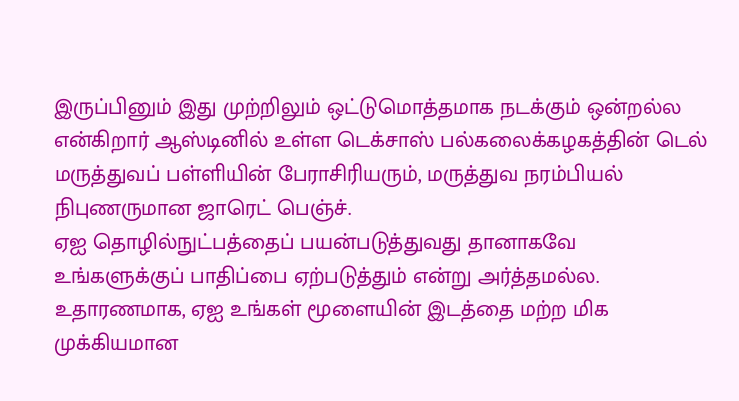இருப்பினும் இது முற்றிலும் ஒட்டுமொத்தமாக நடக்கும் ஒன்றல்ல என்கிறார் ஆஸ்டினில் உள்ள டெக்சாஸ் பல்கலைக்கழகத்தின் டெல் மருத்துவப் பள்ளியின் பேராசிரியரும், மருத்துவ நரம்பியல் நிபுணருமான ஜாரெட் பெஞ்ச்.
ஏஐ தொழில்நுட்பத்தைப் பயன்படுத்துவது தானாகவே உங்களுக்குப் பாதிப்பை ஏற்படுத்தும் என்று அர்த்தமல்ல. உதாரணமாக, ஏஐ உங்கள் மூளையின் இடத்தை மற்ற மிக முக்கியமான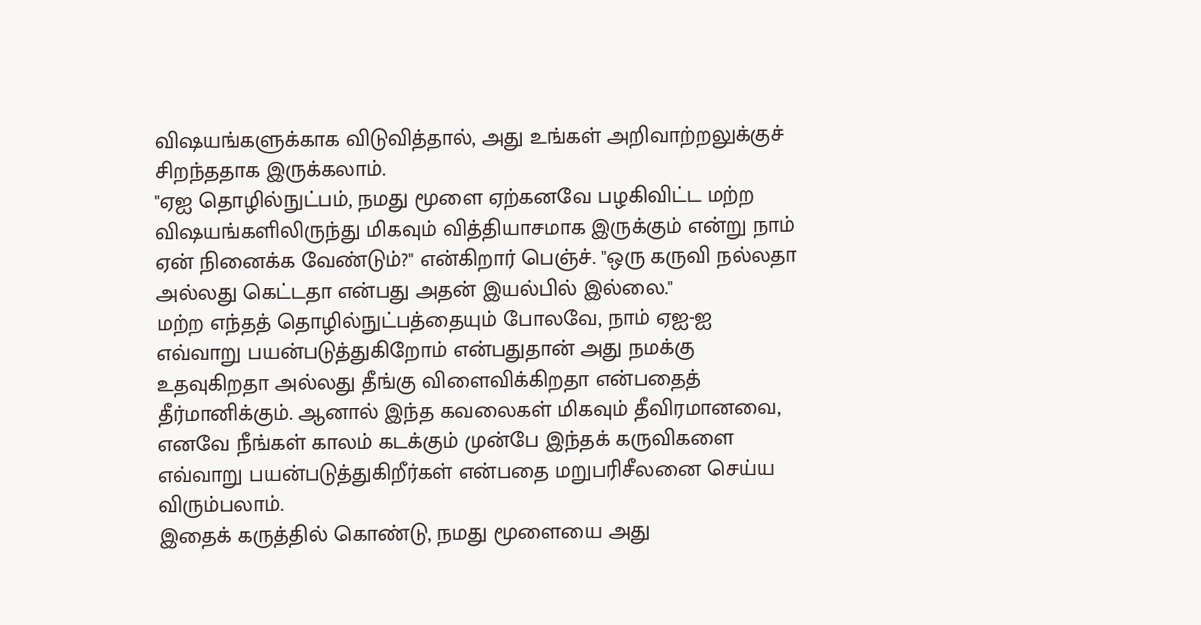விஷயங்களுக்காக விடுவித்தால், அது உங்கள் அறிவாற்றலுக்குச் சிறந்ததாக இருக்கலாம்.
"ஏஐ தொழில்நுட்பம், நமது மூளை ஏற்கனவே பழகிவிட்ட மற்ற விஷயங்களிலிருந்து மிகவும் வித்தியாசமாக இருக்கும் என்று நாம் ஏன் நினைக்க வேண்டும்?" என்கிறார் பெஞ்ச். "ஒரு கருவி நல்லதா அல்லது கெட்டதா என்பது அதன் இயல்பில் இல்லை."
மற்ற எந்தத் தொழில்நுட்பத்தையும் போலவே, நாம் ஏஐ-ஐ எவ்வாறு பயன்படுத்துகிறோம் என்பதுதான் அது நமக்கு உதவுகிறதா அல்லது தீங்கு விளைவிக்கிறதா என்பதைத் தீர்மானிக்கும். ஆனால் இந்த கவலைகள் மிகவும் தீவிரமானவை, எனவே நீங்கள் காலம் கடக்கும் முன்பே இந்தக் கருவிகளை எவ்வாறு பயன்படுத்துகிறீர்கள் என்பதை மறுபரிசீலனை செய்ய விரும்பலாம்.
இதைக் கருத்தில் கொண்டு, நமது மூளையை அது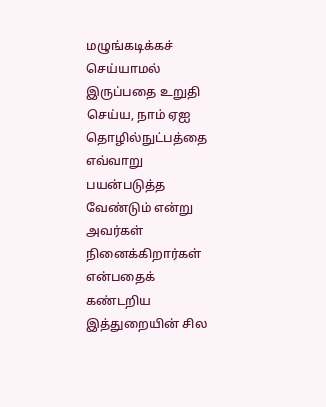மழுங்கடிக்கச் செய்யாமல் இருப்பதை உறுதி செய்ய, நாம் ஏஐ தொழில்நுட்பத்தை எவ்வாறு பயன்படுத்த வேண்டும் என்று அவர்கள் நினைக்கிறார்கள் என்பதைக் கண்டறிய இத்துறையின் சில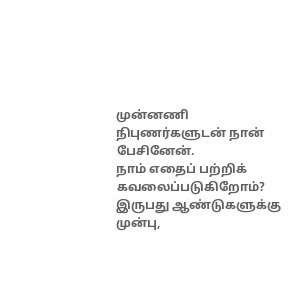முன்னணி நிபுணர்களுடன் நான் பேசினேன்.
நாம் எதைப் பற்றிக் கவலைப்படுகிறோம்?
இருபது ஆண்டுகளுக்கு முன்பு,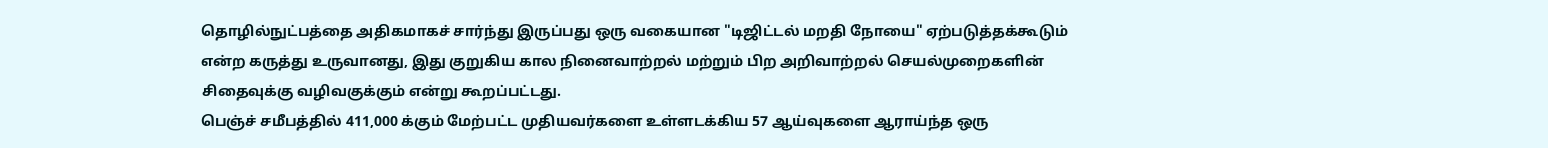தொழில்நுட்பத்தை அதிகமாகச் சார்ந்து இருப்பது ஒரு வகையான "டிஜிட்டல் மறதி நோயை" ஏற்படுத்தக்கூடும் என்ற கருத்து உருவானது, இது குறுகிய கால நினைவாற்றல் மற்றும் பிற அறிவாற்றல் செயல்முறைகளின் சிதைவுக்கு வழிவகுக்கும் என்று கூறப்பட்டது.
பெஞ்ச் சமீபத்தில் 411,000 க்கும் மேற்பட்ட முதியவர்களை உள்ளடக்கிய 57 ஆய்வுகளை ஆராய்ந்த ஒரு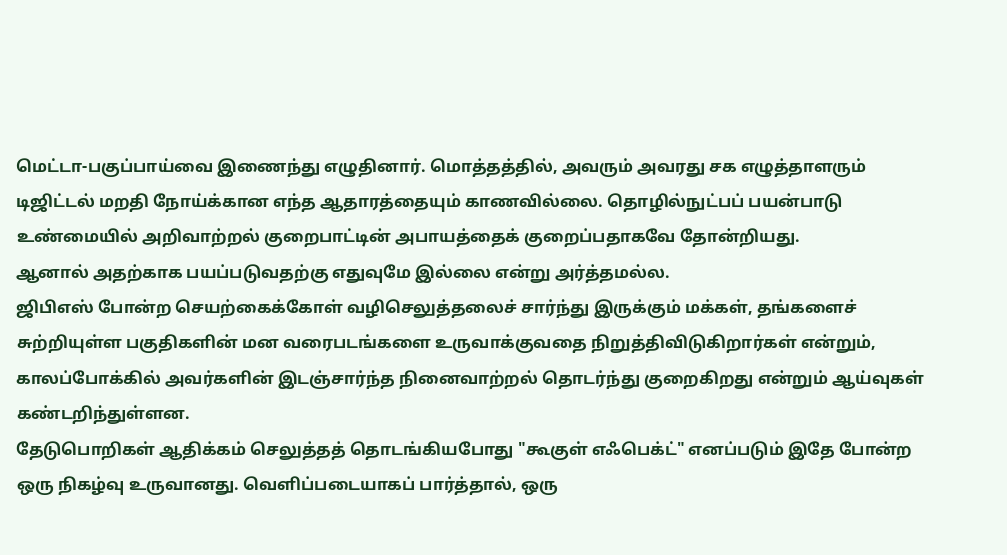மெட்டா-பகுப்பாய்வை இணைந்து எழுதினார். மொத்தத்தில், அவரும் அவரது சக எழுத்தாளரும் டிஜிட்டல் மறதி நோய்க்கான எந்த ஆதாரத்தையும் காணவில்லை. தொழில்நுட்பப் பயன்பாடு உண்மையில் அறிவாற்றல் குறைபாட்டின் அபாயத்தைக் குறைப்பதாகவே தோன்றியது.
ஆனால் அதற்காக பயப்படுவதற்கு எதுவுமே இல்லை என்று அர்த்தமல்ல.
ஜிபிஎஸ் போன்ற செயற்கைக்கோள் வழிசெலுத்தலைச் சார்ந்து இருக்கும் மக்கள், தங்களைச் சுற்றியுள்ள பகுதிகளின் மன வரைபடங்களை உருவாக்குவதை நிறுத்திவிடுகிறார்கள் என்றும், காலப்போக்கில் அவர்களின் இடஞ்சார்ந்த நினைவாற்றல் தொடர்ந்து குறைகிறது என்றும் ஆய்வுகள் கண்டறிந்துள்ளன.
தேடுபொறிகள் ஆதிக்கம் செலுத்தத் தொடங்கியபோது "கூகுள் எஃபெக்ட்" எனப்படும் இதே போன்ற ஒரு நிகழ்வு உருவானது. வெளிப்படையாகப் பார்த்தால், ஒரு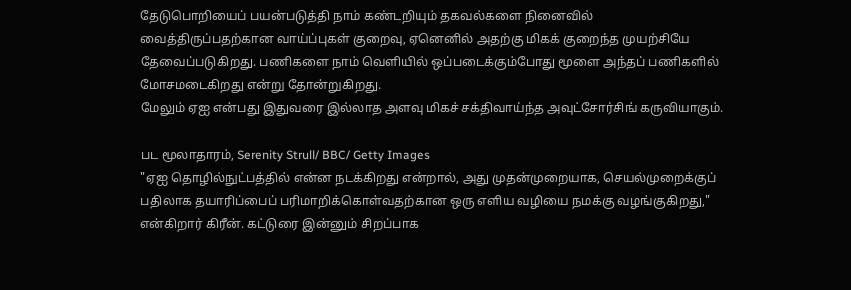தேடுபொறியைப் பயன்படுத்தி நாம் கண்டறியும் தகவல்களை நினைவில் வைத்திருப்பதற்கான வாய்ப்புகள் குறைவு, ஏனெனில் அதற்கு மிகக் குறைந்த முயற்சியே தேவைப்படுகிறது. பணிகளை நாம் வெளியில் ஒப்படைக்கும்போது மூளை அந்தப் பணிகளில் மோசமடைகிறது என்று தோன்றுகிறது.
மேலும் ஏஐ என்பது இதுவரை இல்லாத அளவு மிகச் சக்திவாய்ந்த அவுட்சோர்சிங் கருவியாகும்.

பட மூலாதாரம், Serenity Strull/ BBC/ Getty Images
"ஏஐ தொழில்நுட்பத்தில் என்ன நடக்கிறது என்றால், அது முதன்முறையாக, செயல்முறைக்குப் பதிலாக தயாரிப்பைப் பரிமாறிக்கொள்வதற்கான ஒரு எளிய வழியை நமக்கு வழங்குகிறது," என்கிறார் கிரீன். கட்டுரை இன்னும் சிறப்பாக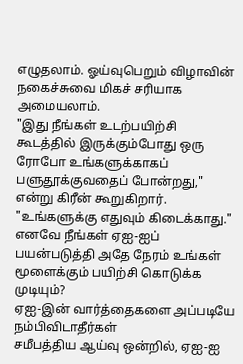எழுதலாம். ஓய்வுபெறும் விழாவின் நகைச்சுவை மிகச் சரியாக அமையலாம்.
"இது நீங்கள் உடற்பயிற்சி கூடத்தில் இருக்கும்போது ஒரு ரோபோ உங்களுக்காகப் பளுதூக்குவதைப் போன்றது," என்று கிரீன் கூறுகிறார். "உங்களுக்கு எதுவும் கிடைக்காது."
எனவே நீங்கள் ஏஐ-ஐப் பயன்படுத்தி அதே நேரம் உங்கள் மூளைக்கும் பயிற்சி கொடுக்க முடியும்?
ஏஐ-இன் வார்த்தைகளை அப்படியே நம்பிவிடாதீர்கள்
சமீபத்திய ஆய்வு ஒன்றில், ஏஐ-ஐ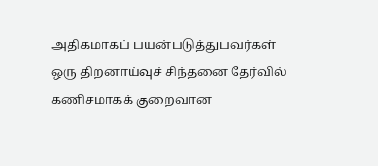அதிகமாகப் பயன்படுத்துபவர்கள் ஒரு திறனாய்வுச் சிந்தனை தேர்வில் கணிசமாகக் குறைவான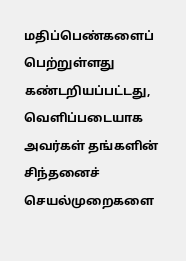மதிப்பெண்களைப் பெற்றுள்ளது கண்டறியப்பட்டது, வெளிப்படையாக அவர்கள் தங்களின் சிந்தனைச் செயல்முறைகளை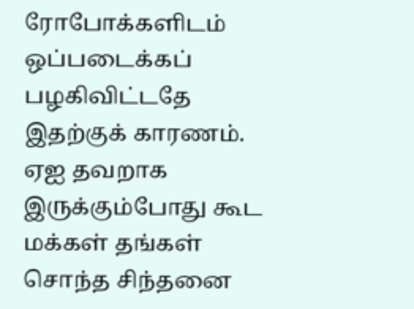ரோபோக்களிடம் ஒப்படைக்கப் பழகிவிட்டதே இதற்குக் காரணம்.
ஏஐ தவறாக இருக்கும்போது கூட மக்கள் தங்கள் சொந்த சிந்தனை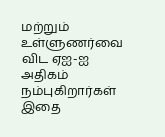மற்றும் உள்ளுணர்வை விட ஏஐ-ஐ அதிகம் நம்புகிறார்கள் இதை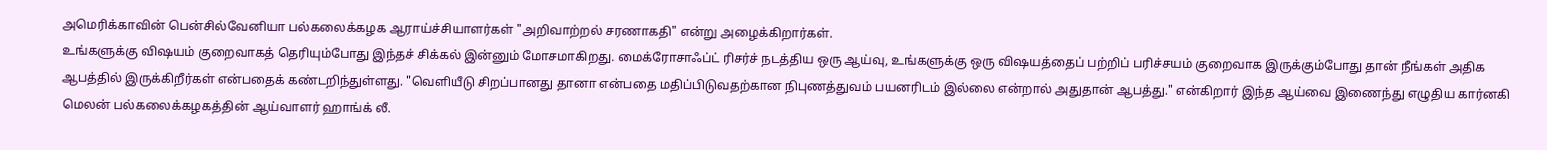அமெரிக்காவின் பென்சில்வேனியா பல்கலைக்கழக ஆராய்ச்சியாளர்கள் "அறிவாற்றல் சரணாகதி" என்று அழைக்கிறார்கள்.
உங்களுக்கு விஷயம் குறைவாகத் தெரியும்போது இந்தச் சிக்கல் இன்னும் மோசமாகிறது. மைக்ரோசாஃப்ட் ரிசர்ச் நடத்திய ஒரு ஆய்வு, உங்களுக்கு ஒரு விஷயத்தைப் பற்றிப் பரிச்சயம் குறைவாக இருக்கும்போது தான் நீங்கள் அதிக ஆபத்தில் இருக்கிறீர்கள் என்பதைக் கண்டறிந்துள்ளது. "வெளியீடு சிறப்பானது தானா என்பதை மதிப்பிடுவதற்கான நிபுணத்துவம் பயனரிடம் இல்லை என்றால் அதுதான் ஆபத்து." என்கிறார் இந்த ஆய்வை இணைந்து எழுதிய கார்னகி மெலன் பல்கலைக்கழகத்தின் ஆய்வாளர் ஹாங்க் லீ.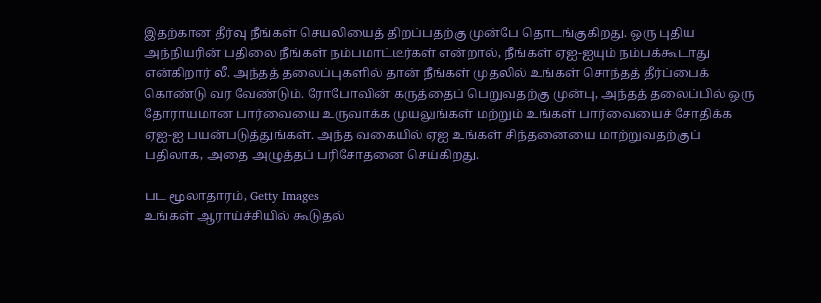இதற்கான தீர்வு நீங்கள் செயலியைத் திறப்பதற்கு முன்பே தொடங்குகிறது. ஒரு புதிய அந்நியரின் பதிலை நீங்கள் நம்பமாட்டீர்கள் என்றால், நீங்கள் ஏஐ-ஐயும் நம்பக்கூடாது என்கிறார் லீ. அந்தத் தலைப்புகளில் தான் நீங்கள் முதலில் உங்கள் சொந்தத் தீர்ப்பைக் கொண்டு வர வேண்டும். ரோபோவின் கருத்தைப் பெறுவதற்கு முன்பு, அந்தத் தலைப்பில் ஒரு தோராயமான பார்வையை உருவாக்க முயலுங்கள் மற்றும் உங்கள் பார்வையைச் சோதிக்க ஏஐ-ஐ பயன்படுத்துங்கள். அந்த வகையில் ஏஐ உங்கள் சிந்தனையை மாற்றுவதற்குப் பதிலாக, அதை அழுத்தப் பரிசோதனை செய்கிறது.

பட மூலாதாரம், Getty Images
உங்கள் ஆராய்ச்சியில் கூடுதல்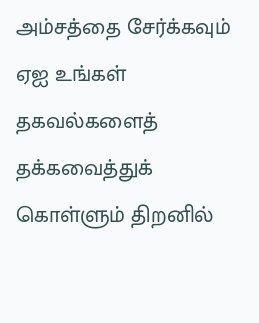அம்சத்தை சேர்க்கவும்
ஏஐ உங்கள் தகவல்களைத் தக்கவைத்துக் கொள்ளும் திறனில்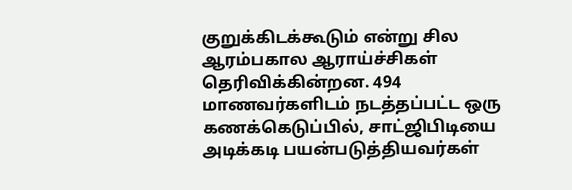குறுக்கிடக்கூடும் என்று சில ஆரம்பகால ஆராய்ச்சிகள் தெரிவிக்கின்றன. 494 மாணவர்களிடம் நடத்தப்பட்ட ஒரு கணக்கெடுப்பில், சாட்ஜிபிடியை அடிக்கடி பயன்படுத்தியவர்கள்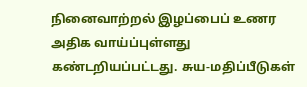நினைவாற்றல் இழப்பைப் உணர அதிக வாய்ப்புள்ளது கண்டறியப்பட்டது. சுய-மதிப்பீடுகள்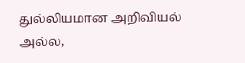துல்லியமான அறிவியல் அல்ல,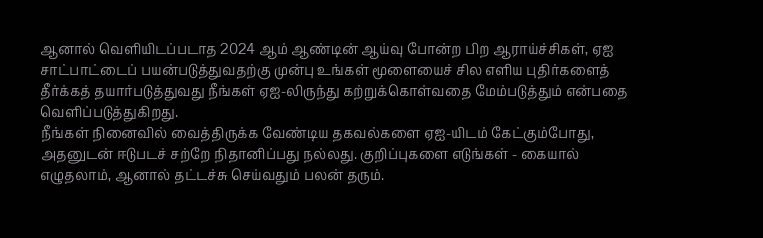ஆனால் வெளியிடப்படாத 2024 ஆம் ஆண்டின் ஆய்வு போன்ற பிற ஆராய்ச்சிகள், ஏஐ சாட்பாட்டைப் பயன்படுத்துவதற்கு முன்பு உங்கள் மூளையைச் சில எளிய புதிர்களைத் தீர்க்கத் தயார்படுத்துவது நீங்கள் ஏஐ-லிருந்து கற்றுக்கொள்வதை மேம்படுத்தும் என்பதை வெளிப்படுத்துகிறது.
நீங்கள் நினைவில் வைத்திருக்க வேண்டிய தகவல்களை ஏஐ-யிடம் கேட்கும்போது, அதனுடன் ஈடுபடச் சற்றே நிதானிப்பது நல்லது. குறிப்புகளை எடுங்கள் - கையால் எழுதலாம், ஆனால் தட்டச்சு செய்வதும் பலன் தரும்.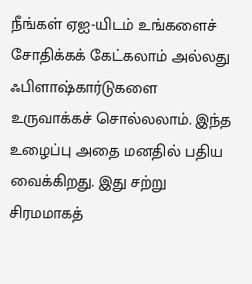நீங்கள் ஏஐ-யிடம் உங்களைச் சோதிக்கக் கேட்கலாம் அல்லது ஃபிளாஷ்கார்டுகளை உருவாக்கச் சொல்லலாம். இந்த உழைப்பு அதை மனதில் பதிய வைக்கிறது. இது சற்று சிரமமாகத்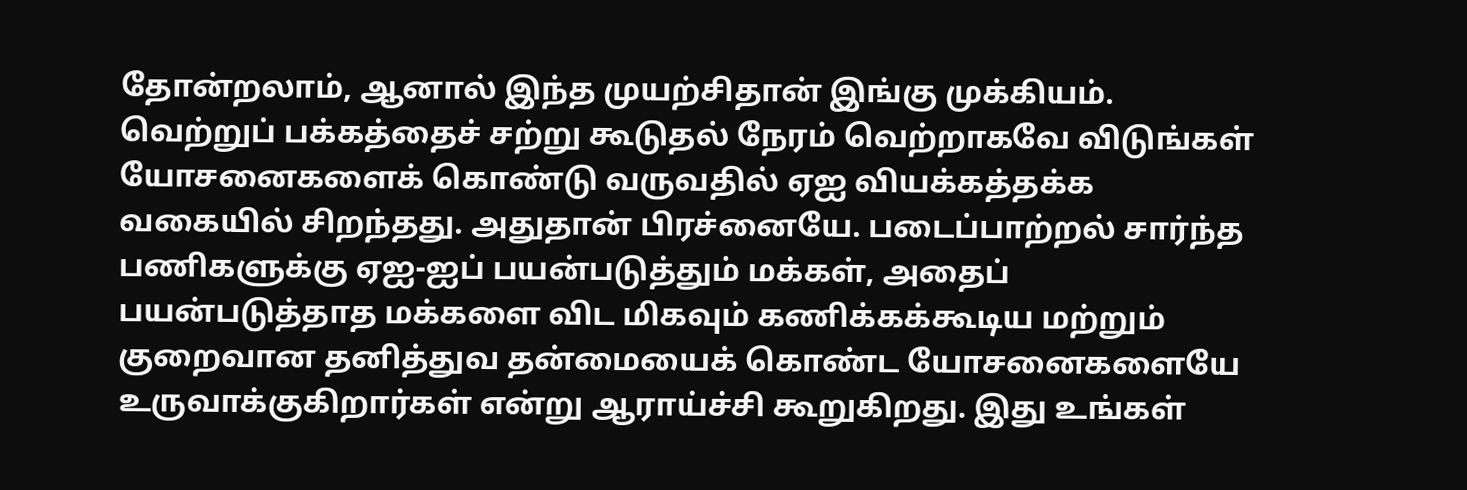தோன்றலாம், ஆனால் இந்த முயற்சிதான் இங்கு முக்கியம்.
வெற்றுப் பக்கத்தைச் சற்று கூடுதல் நேரம் வெற்றாகவே விடுங்கள்
யோசனைகளைக் கொண்டு வருவதில் ஏஐ வியக்கத்தக்க வகையில் சிறந்தது. அதுதான் பிரச்னையே. படைப்பாற்றல் சார்ந்த பணிகளுக்கு ஏஐ-ஐப் பயன்படுத்தும் மக்கள், அதைப் பயன்படுத்தாத மக்களை விட மிகவும் கணிக்கக்கூடிய மற்றும் குறைவான தனித்துவ தன்மையைக் கொண்ட யோசனைகளையே உருவாக்குகிறார்கள் என்று ஆராய்ச்சி கூறுகிறது. இது உங்கள்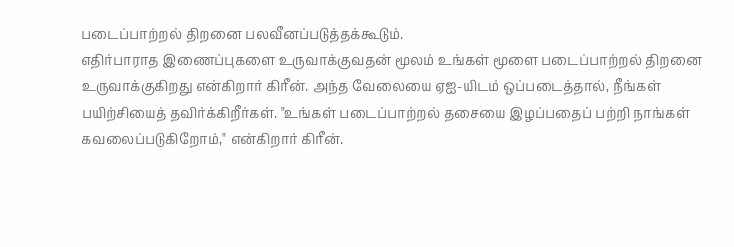படைப்பாற்றல் திறனை பலவீனப்படுத்தக்கூடும்.
எதிர்பாராத இணைப்புகளை உருவாக்குவதன் மூலம் உங்கள் மூளை படைப்பாற்றல் திறனை உருவாக்குகிறது என்கிறார் கிரீன். அந்த வேலையை ஏஐ-யிடம் ஒப்படைத்தால், நீங்கள் பயிற்சியைத் தவிர்க்கிறீர்கள். "உங்கள் படைப்பாற்றல் தசையை இழப்பதைப் பற்றி நாங்கள் கவலைப்படுகிறோம்," என்கிறார் கிரீன்.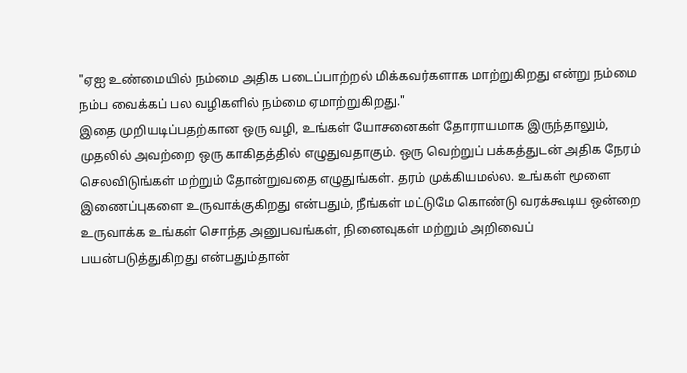"ஏஐ உண்மையில் நம்மை அதிக படைப்பாற்றல் மிக்கவர்களாக மாற்றுகிறது என்று நம்மை நம்ப வைக்கப் பல வழிகளில் நம்மை ஏமாற்றுகிறது."
இதை முறியடிப்பதற்கான ஒரு வழி, உங்கள் யோசனைகள் தோராயமாக இருந்தாலும், முதலில் அவற்றை ஒரு காகிதத்தில் எழுதுவதாகும். ஒரு வெற்றுப் பக்கத்துடன் அதிக நேரம் செலவிடுங்கள் மற்றும் தோன்றுவதை எழுதுங்கள். தரம் முக்கியமல்ல. உங்கள் மூளை இணைப்புகளை உருவாக்குகிறது என்பதும், நீங்கள் மட்டுமே கொண்டு வரக்கூடிய ஒன்றை உருவாக்க உங்கள் சொந்த அனுபவங்கள், நினைவுகள் மற்றும் அறிவைப் பயன்படுத்துகிறது என்பதும்தான்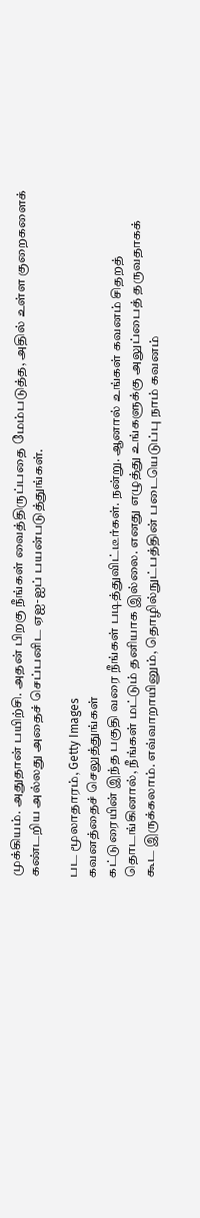முக்கியம். அதுதான் பயிற்சி. அதன் பிறகு நீங்கள் வைத்திருப்பதை மேம்படுத்த, அதில் உள்ள குறைகளைக் கண்டறிய அல்லது அதைச் செப்பனிட ஏஐ-ஐப் பயன்படுத்துங்கள்.

பட மூலாதாரம், Getty Images
கவனத்தைச் செலுத்துங்கள்
கட்டுரையின் இந்த பகுதி வரை நீங்கள் படித்துவிட்டீர்கள். நன்று. ஆனால் உங்கள் கவனம் சிதறத் தொடங்கினால், நீங்கள் மட்டும் தனியாக இல்லை. எனது எழுத்து உங்களுக்கு அலுப்பைத் தருவதாகக் கூட இருக்கலாம். எவ்வாறாயினும், தொழில்நுட்பத்தின் படையெடுப்பு நாம் கவனம்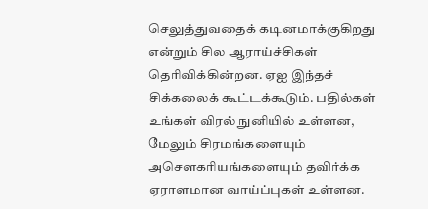செலுத்துவதைக் கடினமாக்குகிறது என்றும் சில ஆராய்ச்சிகள் தெரிவிக்கின்றன. ஏஐ இந்தச் சிக்கலைக் கூட்டக்கூடும். பதில்கள் உங்கள் விரல் நுனியில் உள்ளன, மேலும் சிரமங்களையும் அசௌகரியங்களையும் தவிர்க்க ஏராளமான வாய்ப்புகள் உள்ளன.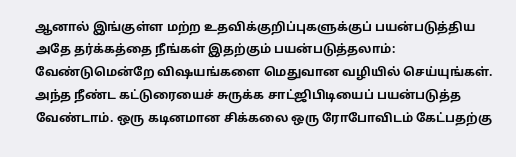ஆனால் இங்குள்ள மற்ற உதவிக்குறிப்புகளுக்குப் பயன்படுத்திய அதே தர்க்கத்தை நீங்கள் இதற்கும் பயன்படுத்தலாம்: வேண்டுமென்றே விஷயங்களை மெதுவான வழியில் செய்யுங்கள். அந்த நீண்ட கட்டுரையைச் சுருக்க சாட்ஜிபிடியைப் பயன்படுத்த வேண்டாம். ஒரு கடினமான சிக்கலை ஒரு ரோபோவிடம் கேட்பதற்கு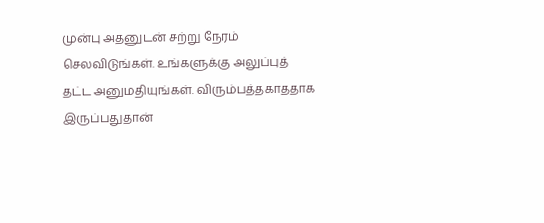முன்பு அதனுடன் சற்று நேரம் செலவிடுங்கள். உங்களுக்கு அலுப்புத் தட்ட அனுமதியுங்கள். விரும்பத்தகாததாக இருப்பதுதான்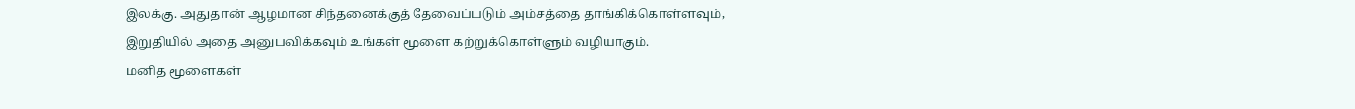இலக்கு. அதுதான் ஆழமான சிந்தனைக்குத் தேவைப்படும் அம்சத்தை தாங்கிக்கொள்ளவும், இறுதியில் அதை அனுபவிக்கவும் உங்கள் மூளை கற்றுக்கொள்ளும் வழியாகும்.
மனித மூளைகள்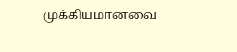முக்கியமானவை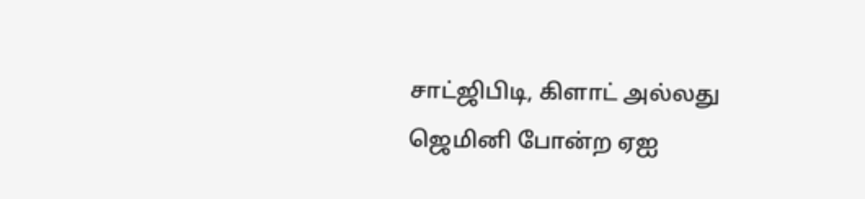சாட்ஜிபிடி, கிளாட் அல்லது ஜெமினி போன்ற ஏஐ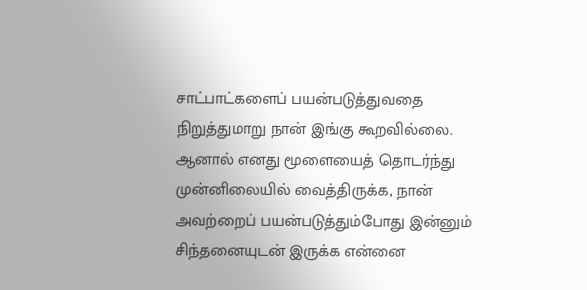சாட்பாட்களைப் பயன்படுத்துவதை நிறுத்துமாறு நான் இங்கு கூறவில்லை. ஆனால் எனது மூளையைத் தொடர்ந்து முன்னிலையில் வைத்திருக்க, நான் அவற்றைப் பயன்படுத்தும்போது இன்னும் சிந்தனையுடன் இருக்க என்னை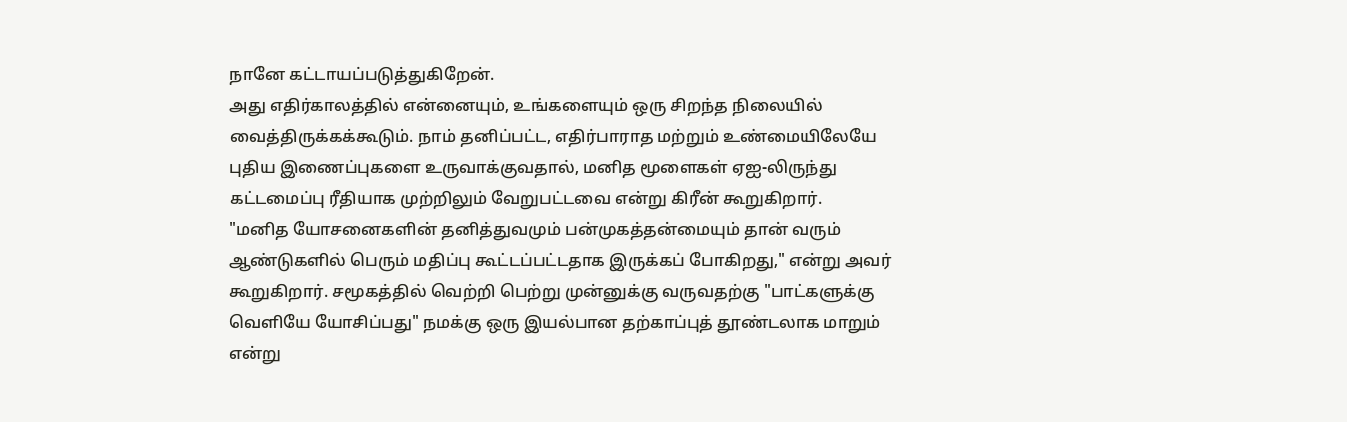நானே கட்டாயப்படுத்துகிறேன்.
அது எதிர்காலத்தில் என்னையும், உங்களையும் ஒரு சிறந்த நிலையில் வைத்திருக்கக்கூடும். நாம் தனிப்பட்ட, எதிர்பாராத மற்றும் உண்மையிலேயே புதிய இணைப்புகளை உருவாக்குவதால், மனித மூளைகள் ஏஐ-லிருந்து கட்டமைப்பு ரீதியாக முற்றிலும் வேறுபட்டவை என்று கிரீன் கூறுகிறார்.
"மனித யோசனைகளின் தனித்துவமும் பன்முகத்தன்மையும் தான் வரும் ஆண்டுகளில் பெரும் மதிப்பு கூட்டப்பட்டதாக இருக்கப் போகிறது," என்று அவர் கூறுகிறார். சமூகத்தில் வெற்றி பெற்று முன்னுக்கு வருவதற்கு "பாட்களுக்கு வெளியே யோசிப்பது" நமக்கு ஒரு இயல்பான தற்காப்புத் தூண்டலாக மாறும் என்று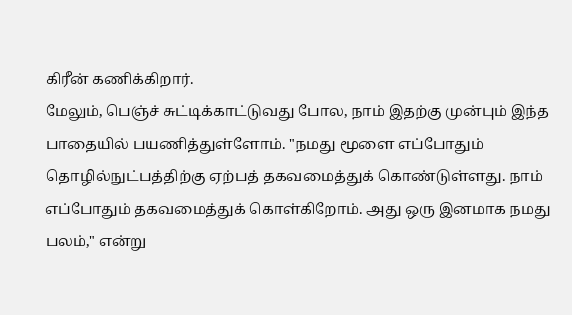கிரீன் கணிக்கிறார்.
மேலும், பெஞ்ச் சுட்டிக்காட்டுவது போல, நாம் இதற்கு முன்பும் இந்த பாதையில் பயணித்துள்ளோம். "நமது மூளை எப்போதும் தொழில்நுட்பத்திற்கு ஏற்பத் தகவமைத்துக் கொண்டுள்ளது. நாம் எப்போதும் தகவமைத்துக் கொள்கிறோம். அது ஒரு இனமாக நமது பலம்," என்று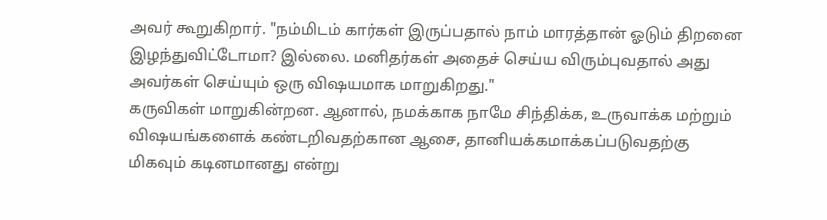அவர் கூறுகிறார். "நம்மிடம் கார்கள் இருப்பதால் நாம் மாரத்தான் ஓடும் திறனை இழந்துவிட்டோமா? இல்லை. மனிதர்கள் அதைச் செய்ய விரும்புவதால் அது அவர்கள் செய்யும் ஒரு விஷயமாக மாறுகிறது."
கருவிகள் மாறுகின்றன. ஆனால், நமக்காக நாமே சிந்திக்க, உருவாக்க மற்றும் விஷயங்களைக் கண்டறிவதற்கான ஆசை, தானியக்கமாக்கப்படுவதற்கு மிகவும் கடினமானது என்று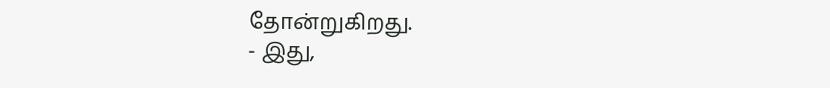தோன்றுகிறது.
- இது,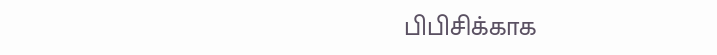பிபிசிக்காக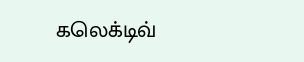கலெக்டிவ்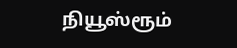நியூஸ்ரூம்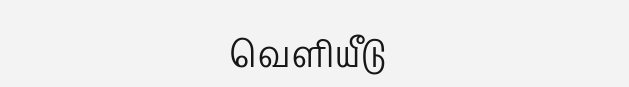வெளியீடு